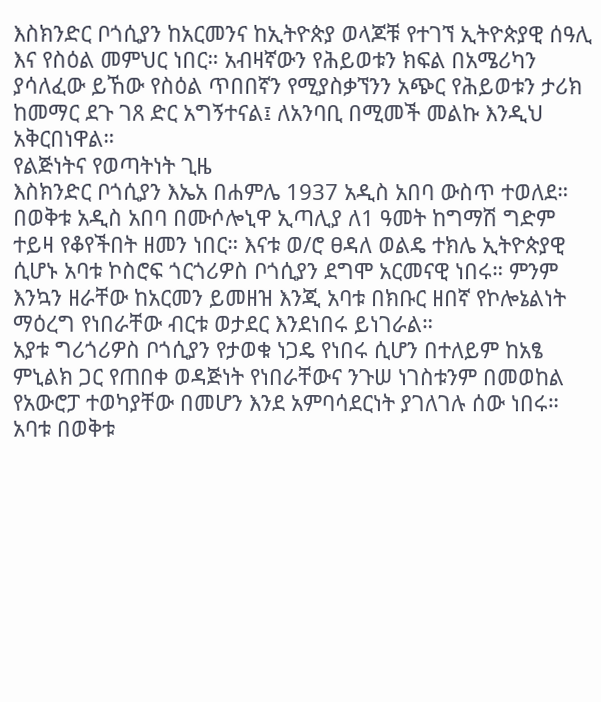እስክንድር ቦጎሲያን ከአርመንና ከኢትዮጵያ ወላጆቹ የተገኘ ኢትዮጵያዊ ሰዓሊ እና የስዕል መምህር ነበር። አብዛኛውን የሕይወቱን ክፍል በአሜሪካን ያሳለፈው ይኸው የስዕል ጥበበኛን የሚያስቃኘንን አጭር የሕይወቱን ታሪክ ከመማር ደጉ ገጸ ድር አግኝተናል፤ ለአንባቢ በሚመች መልኩ እንዲህ አቅርበነዋል።
የልጅነትና የወጣትነት ጊዜ
እስክንድር ቦጎሲያን እኤአ በሐምሌ 1937 አዲስ አበባ ውስጥ ተወለደ። በወቅቱ አዲስ አበባ በሙሶሎኒዋ ኢጣሊያ ለ1 ዓመት ከግማሽ ግድም ተይዛ የቆየችበት ዘመን ነበር። እናቱ ወ/ሮ ፀዳለ ወልዴ ተክሌ ኢትዮጵያዊ ሲሆኑ አባቱ ኮስሮፍ ጎርጎሪዎስ ቦጎሲያን ደግሞ አርመናዊ ነበሩ። ምንም እንኳን ዘራቸው ከአርመን ይመዘዝ እንጂ አባቱ በክቡር ዘበኛ የኮሎኔልነት ማዕረግ የነበራቸው ብርቱ ወታደር እንደነበሩ ይነገራል።
አያቱ ግሪጎሪዎስ ቦጎሲያን የታወቁ ነጋዴ የነበሩ ሲሆን በተለይም ከአፄ ምኒልክ ጋር የጠበቀ ወዳጅነት የነበራቸውና ንጉሠ ነገስቱንም በመወከል የአውሮፓ ተወካያቸው በመሆን እንደ አምባሳደርነት ያገለገሉ ሰው ነበሩ። አባቱ በወቅቱ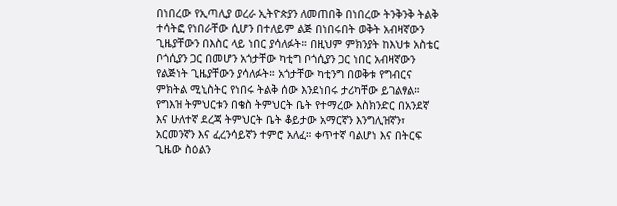በነበረው የኢጣሊያ ወረራ ኢትዮጵያን ለመጠበቅ በነበረው ትንቅንቅ ትልቅ ተሳትፎ የነበራቸው ሲሆን በተለይም ልጅ በነበሩበት ወቅት አብዛኛውን ጊዜያቸውን በእስር ላይ ነበር ያሳለፉት። በዚህም ምክንያት ከእህቱ አስቴር ቦጎሲያን ጋር በመሆን አጎታቸው ካቲግ ቦጎሲያን ጋር ነበር አብዛኛውን የልጅነት ጊዜያቸውን ያሳለፉት። አጎታቸው ካቲንግ በወቅቱ የግብርና ምክትል ሚኒስትር የነበሩ ትልቅ ሰው እንደነበሩ ታሪካቸው ይገልፃል።
የግእዝ ትምህርቱን በቄስ ትምህርት ቤት የተማረው እስክንድር በአንደኛ እና ሁለተኛ ደረጃ ትምህርት ቤት ቆይታው አማርኛን እንግሊዝኛን፣ አርመንኛን እና ፈረንሳይኛን ተምሮ አለፈ። ቀጥተኛ ባልሆነ እና በትርፍ ጊዜው ስዕልን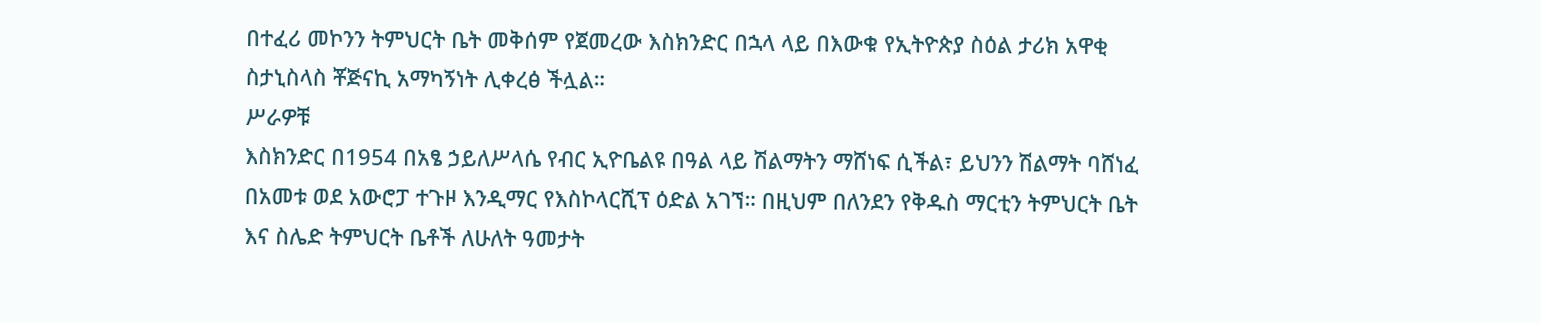በተፈሪ መኮንን ትምህርት ቤት መቅሰም የጀመረው እስክንድር በኋላ ላይ በእውቁ የኢትዮጵያ ስዕል ታሪክ አዋቂ ስታኒስላስ ቾጅናኪ አማካኝነት ሊቀረፅ ችሏል።
ሥራዎቹ
እስክንድር በ1954 በአፄ ኃይለሥላሴ የብር ኢዮቤልዩ በዓል ላይ ሽልማትን ማሸነፍ ሲችል፣ ይህንን ሽልማት ባሸነፈ በአመቱ ወደ አውሮፓ ተጉዞ እንዲማር የእስኮላርሺፕ ዕድል አገኘ። በዚህም በለንደን የቅዱስ ማርቲን ትምህርት ቤት እና ስሌድ ትምህርት ቤቶች ለሁለት ዓመታት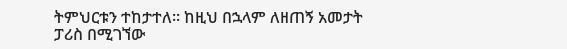ትምህርቱን ተከታተለ። ከዚህ በኋላም ለዘጠኝ አመታት ፓሪስ በሚገኘው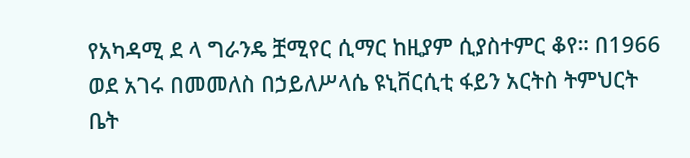የአካዳሚ ደ ላ ግራንዴ ቿሚየር ሲማር ከዚያም ሲያስተምር ቆየ። በ1966 ወደ አገሩ በመመለስ በኃይለሥላሴ ዩኒቨርሲቲ ፋይን አርትስ ትምህርት ቤት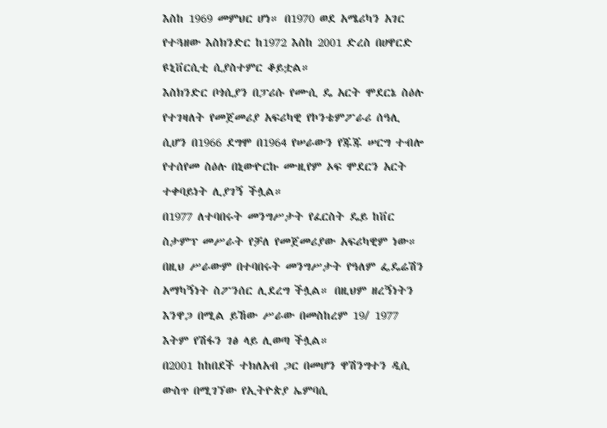እስከ 1969 መምህር ሆነ። በ1970 ወደ አሜሪካን አገር የተጓዘው እስክንድር ከ1972 እስከ 2001 ድረስ በሀዋርድ ዩኒቨርሲቲ ሲያስተምር ቆይቷል።
እስክንድር ቦጎሲያን በፓሪሱ የሙሲ ዴ አርት ሞደርኔ ስዕሉ የተገዛለት የመጀመሪያ አፍሪካዊ የኮንቴምፖራሪ ሰዓሊ ሲሆን በ1966 ደግሞ በ1964 የሠራውን የጁጁ ሠርግ ተብሎ የተሰየመ ስዕሉ በኒውዮርኩ ሙዚየም ኦፍ ሞደርን አርት ተቀባይነት ሊያገኝ ችሏል።
በ1977 ለተባበሩት መንግሥታት የፈርስት ዴይ ከቨር ስታምፕ መሥራት የቻለ የመጀመሪያው አፍሪካዊም ነው። በዚህ ሥራውም በተባበሩት መንግሥታት የዓለም ፌዴሬሽን አማካኝነት ስፖንሰር ሊደረግ ችሏል። በዚህም ዘረኝነትን እንዋጋ በሚል ይኸው ሥራው በመስከረም 19/ 1977 እትም የሽፋን ገፅ ላይ ሊወጣ ችሏል።
በ2001 ከከበደች ተክለአብ ጋር በመሆን ዋሽንግተን ዲሲ ውስጥ በሚገኘው የኢትዮጵያ ኤምባሲ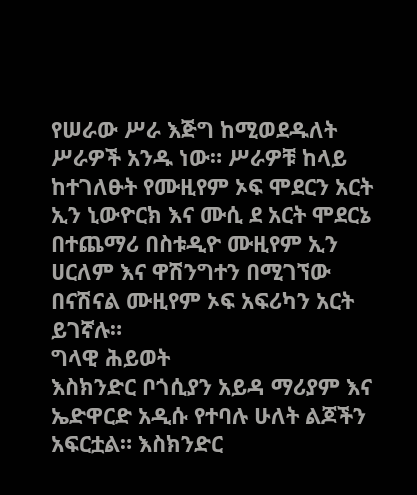የሠራው ሥራ እጅግ ከሚወደዱለት ሥራዎች አንዱ ነው። ሥራዎቹ ከላይ ከተገለፁት የሙዚየም ኦፍ ሞደርን አርት ኢን ኒውዮርክ እና ሙሲ ደ አርት ሞደርኔ በተጨማሪ በስቱዲዮ ሙዚየም ኢን ሀርለም እና ዋሽንግተን በሚገኘው በናሽናል ሙዚየም ኦፍ አፍሪካን አርት ይገኛሉ።
ግላዊ ሕይወት
እስክንድር ቦጎሲያን አይዳ ማሪያም እና ኤድዋርድ አዲሱ የተባሉ ሁለት ልጆችን አፍርቷል። እስክንድር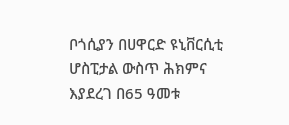ቦጎሲያን በሀዋርድ ዩኒቨርሲቲ ሆስፒታል ውስጥ ሕክምና እያደረገ በ65 ዓመቱ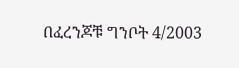በፈረንጆቹ ግንቦት 4/2003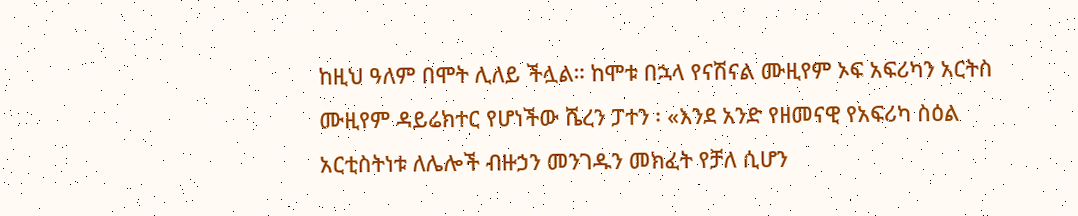ከዚህ ዓለም በሞት ሊለይ ችሏል። ከሞቱ በኋላ የናሽናል ሙዚየም ኦፍ አፍሪካን አርትስ ሙዚየም ዳይሬክተር የሆነችው ሼረን ፓተን ፡ «እንደ አንድ የዘመናዊ የአፍሪካ ስዕል አርቲስትነቱ ለሌሎች ብዙኃን መንገዱን መክፈት የቻለ ሲሆን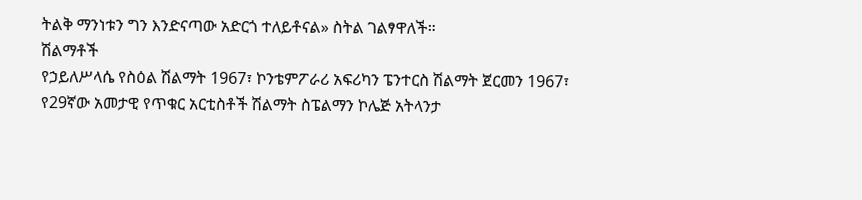ትልቅ ማንነቱን ግን እንድናጣው አድርጎ ተለይቶናል» ስትል ገልፃዋለች።
ሽልማቶች
የኃይለሥላሴ የስዕል ሽልማት 1967፣ ኮንቴምፖራሪ አፍሪካን ፔንተርስ ሽልማት ጀርመን 1967፣ የ29ኛው አመታዊ የጥቁር አርቲስቶች ሽልማት ስፔልማን ኮሌጅ አትላንታ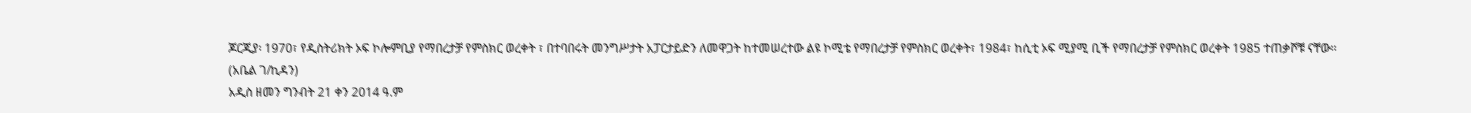ጆርጂያ፡ 1970፣ የዲስትሪክት ኦፍ ኮሎምቢያ የማበረታቻ የምስክር ወረቀት ፣ በተባበሩት መንግሥታት አፓርታይድን ለመዋጋት ከተመሠረተው ልዩ ኮሚቴ የማበረታቻ የምስክር ወረቀት፣ 1984፣ ከሲቲ ኦፍ ሚያሚ ቢች የማበረታቻ የምስክር ወረቀት 1985 ተጠቃሾቹ ናቸው፡፡
(አቤል ገ/ኪዳን)
አዲስ ዘመን ግንብት 21 ቀን 2014 ዓ.ም